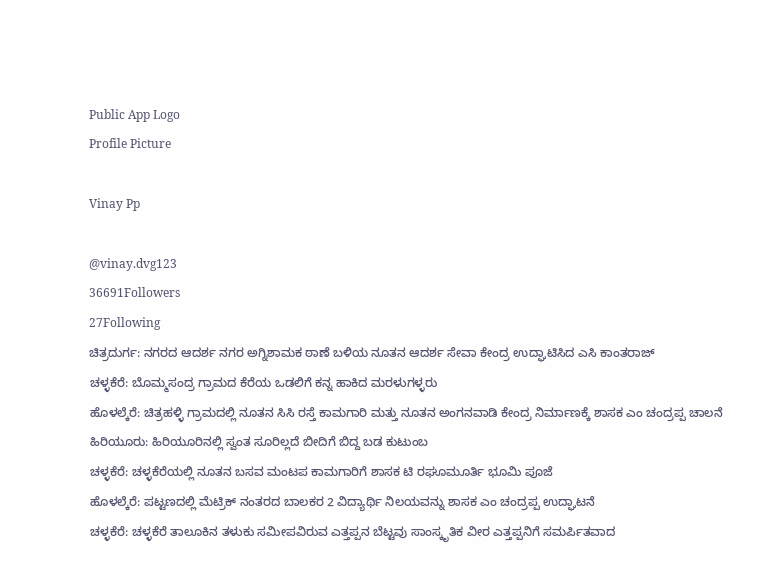Public App Logo
Profile Picture

Vinay Pp

@vinay.dvg123
36691Followers
27Following
ಚಿತ್ರದುರ್ಗ: ನಗರದ ಆದರ್ಶ ನಗರ ಅಗ್ನಿಶಾಮಕ ಠಾಣೆ ಬಳಿಯ ನೂತನ ಆದರ್ಶ ಸೇವಾ ಕೇಂದ್ರ ಉದ್ಘಾಟಿಸಿದ ಎಸಿ‌ ಕಾಂತರಾಜ್
ಚಳ್ಳಕೆರೆ: ಬೊಮ್ಮಸಂದ್ರ ಗ್ರಾಮದ ಕೆರೆಯ ಒಡಲಿಗೆ ಕನ್ನ ಹಾಕಿದ ಮರಳುಗಳ್ಳರು
ಹೊಳಲ್ಕೆರೆ: ಚಿತ್ರಹಳ್ಳಿ ಗ್ರಾಮದಲ್ಲಿ ನೂತನ ಸಿಸಿ ರಸ್ತೆ ಕಾಮಗಾರಿ ಮತ್ತು ನೂತನ ಅಂಗನವಾಡಿ ಕೇಂದ್ರ ನಿರ್ಮಾಣಕ್ಕೆ ಶಾಸಕ ಎಂ ಚಂದ್ರಪ್ಪ ಚಾಲನೆ
ಹಿರಿಯೂರು: ಹಿರಿಯೂರಿನಲ್ಲಿ ಸ್ವಂತ ಸೂರಿಲ್ಲದೆ ಬೀದಿಗೆ ಬಿದ್ದ ಬಡ ಕುಟುಂಬ
ಚಳ್ಳಕೆರೆ: ಚಳ್ಳಕೆರೆಯಲ್ಲಿ ನೂತನ ಬಸವ ಮಂಟಪ ಕಾಮಗಾರಿಗೆ ಶಾಸಕ ಟಿ ರಘೂಮೂರ್ತಿ ಭೂಮಿ ಪೂಜೆ
ಹೊಳಲ್ಕೆರೆ: ಪಟ್ಟಣದಲ್ಲಿ ಮೆಟ್ರಿಕ್ ನಂತರದ ಬಾಲಕರ 2 ವಿದ್ಯಾರ್ಥಿ ನಿಲಯವನ್ನು ಶಾಸಕ ಎಂ ಚಂದ್ರಪ್ಪ ಉದ್ಘಾಟನೆ
ಚಳ್ಳಕೆರೆ: ಚಳ್ಳಕೆರೆ ತಾಲೂಕಿನ ತಳುಕು ಸಮೀಪವಿರುವ ಎತ್ತಪ್ಪನ ಬೆಟ್ಟವು ಸಾಂಸ್ಕೃತಿಕ ವೀರ ಎತ್ತಪ್ಪನಿಗೆ ಸಮರ್ಪಿತವಾದ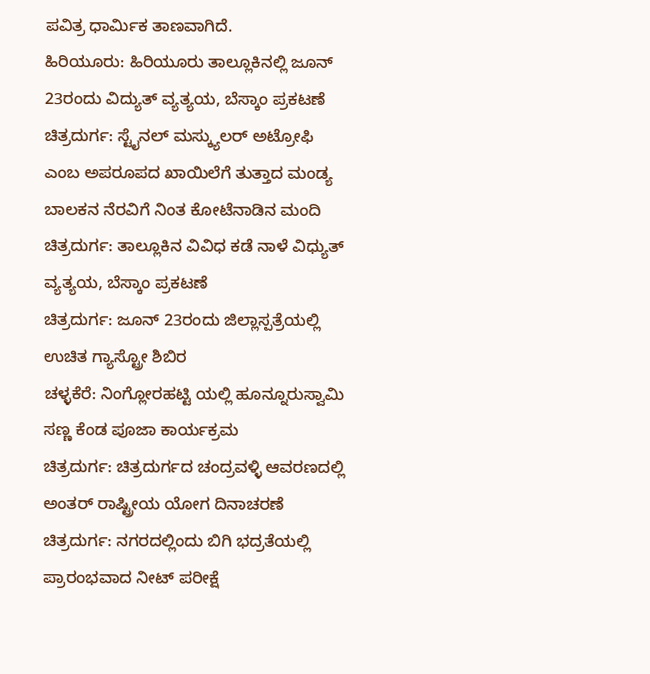ಪವಿತ್ರ ಧಾರ್ಮಿಕ ತಾಣವಾಗಿದೆ.
ಹಿರಿಯೂರು: ಹಿರಿಯೂರು ತಾಲ್ಲೂಕಿನಲ್ಲಿ ಜೂನ್ 23ರಂದು ವಿದ್ಯುತ್ ವ್ಯತ್ಯಯ, ಬೆಸ್ಕಾಂ ಪ್ರಕಟಣೆ
ಚಿತ್ರದುರ್ಗ: ಸ್ಟೈನಲ್ ಮಸ್ಕ್ಯುಲ‌ರ್ ಅಟ್ರೋಫಿ ಎಂಬ ಅಪರೂಪದ ಖಾಯಿಲೆಗೆ ತುತ್ತಾದ ಮಂಡ್ಯ ಬಾಲಕನ ನೆರವಿಗೆ ನಿಂತ ಕೋಟೆನಾಡಿನ ಮಂದಿ
ಚಿತ್ರದುರ್ಗ: ತಾಲ್ಲೂಕಿನ ವಿವಿಧ ಕಡೆ ನಾಳೆ ವಿಧ್ಯುತ್ ವ್ಯತ್ಯಯ, ಬೆಸ್ಕಾಂ ಪ್ರಕಟಣೆ
ಚಿತ್ರದುರ್ಗ: ಜೂನ್ 23ರಂದು ಜಿಲ್ಲಾಸ್ಪತ್ರೆಯಲ್ಲಿ ಉಚಿತ ಗ್ಯಾಸ್ಟ್ರೋ ಶಿಬಿರ
ಚಳ್ಳಕೆರೆ: ನಿಂಗ್ಲೋರಹಟ್ಟಿ ಯಲ್ಲಿ ಹೂನ್ನೂರುಸ್ವಾಮಿ ಸಣ್ಣ ಕೆಂಡ ಪೂಜಾ ಕಾರ್ಯಕ್ರಮ
ಚಿತ್ರದುರ್ಗ: ಚಿತ್ರದುರ್ಗದ ಚಂದ್ರವಳ್ಳಿ ಆವರಣದಲ್ಲಿ ಅಂತರ್ ರಾಷ್ಟ್ರೀಯ ಯೋಗ ದಿನಾಚರಣೆ
ಚಿತ್ರದುರ್ಗ: ನಗರದಲ್ಲಿಂದು ಬಿಗಿ ಭದ್ರತೆಯಲ್ಲಿ ಪ್ರಾರಂಭವಾದ ನೀಟ್ ಪರೀಕ್ಷೆ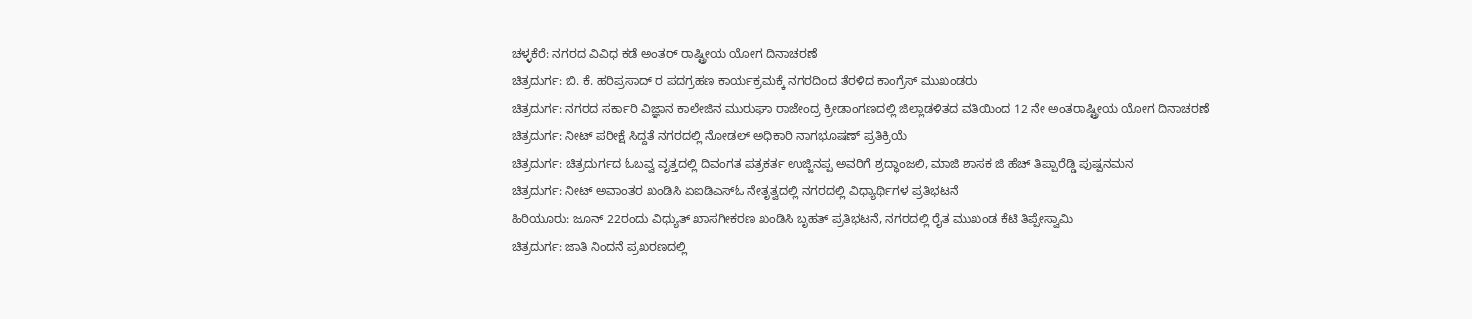ಚಳ್ಳಕೆರೆ: ನಗರದ ವಿವಿಧ ಕಡೆ ಅಂತರ್ ರಾಷ್ಟ್ರೀಯ ಯೋಗ ದಿನಾಚರಣೆ
ಚಿತ್ರದುರ್ಗ: ಬಿ. ಕೆ. ಹರಿಪ್ರಸಾದ್ ರ ಪದಗ್ರಹಣ ಕಾರ್ಯಕ್ರಮಕ್ಕೆ ನಗರದಿಂದ ತೆರಳಿದ ಕಾಂಗ್ರೆಸ್ ಮುಖಂಡರು
ಚಿತ್ರದುರ್ಗ: ನಗರದ ಸರ್ಕಾರಿ ವಿಜ್ಞಾನ ಕಾಲೇಜಿನ ಮುರುಘಾ ರಾಜೇಂದ್ರ ಕ್ರೀಡಾಂಗಣದಲ್ಲಿ ಜಿಲ್ಲಾಡಳಿತದ ವತಿಯಿಂದ 12 ನೇ ಅಂತರಾಷ್ಟ್ರೀಯ ಯೋಗ ದಿನಾಚರಣೆ
ಚಿತ್ರದುರ್ಗ: ನೀಟ್ ಪರೀಕ್ಷೆ ಸಿದ್ದತೆ ನಗರದಲ್ಲಿ ನೋಡಲ್ ಅಧಿಕಾರಿ ನಾಗಭೂಷಣ್ ಪ್ರತಿಕ್ರಿಯೆ
ಚಿತ್ರದುರ್ಗ: ಚಿತ್ರದುರ್ಗದ ಓಬವ್ವ ವೃತ್ತದಲ್ಲಿ ದಿವಂಗತ ಪತ್ರಕರ್ತ ಉಜ್ಜಿನಪ್ಪ ಅವರಿಗೆ ಶ್ರದ್ಧಾಂಜಲಿ, ಮಾಜಿ ಶಾಸಕ ಜಿ ಹೆಚ್ ತಿಪ್ಪಾರೆಡ್ಡಿ ಪುಷ್ಪನಮನ
ಚಿತ್ರದುರ್ಗ: ನೀಟ್ ಅವಾಂತರ ಖಂಡಿಸಿ ಏಐಡಿಎಸ್ಓ ನೇತೃತ್ವದಲ್ಲಿ ನಗರದಲ್ಲಿ ವಿಧ್ಯಾರ್ಥಿಗಳ ಪ್ರತಿಭಟನೆ
ಹಿರಿಯೂರು: ಜೂನ್ 22ರಂದು ವಿಧ್ಯುತ್ ಖಾಸಗೀಕರಣ ಖಂಡಿಸಿ ಬೃಹತ್ ಪ್ರತಿಭಟನೆ, ನಗರದಲ್ಲಿ ರೈತ ಮುಖಂಡ ಕೆಟಿ ತಿಪ್ಪೇಸ್ವಾಮಿ
ಚಿತ್ರದುರ್ಗ: ಜಾತಿ ನಿಂದನೆ ಪ್ರಖರಣದಲ್ಲಿ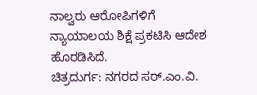ನಾಲ್ವರು ಆರೋಪಿಗಳಿಗೆ ನ್ಯಾಯಾಲಯ ಶಿಕ್ಷೆ ಪ್ರಕಟಿಸಿ ಆದೇಶ ಹೊರಡಿಸಿದೆ.
ಚಿತ್ರದುರ್ಗ: ನಗರದ ಸರ್.ಎಂ.ವಿ.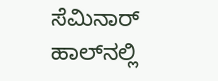ಸೆಮಿನಾರ್ ಹಾಲ್‌ನಲ್ಲಿ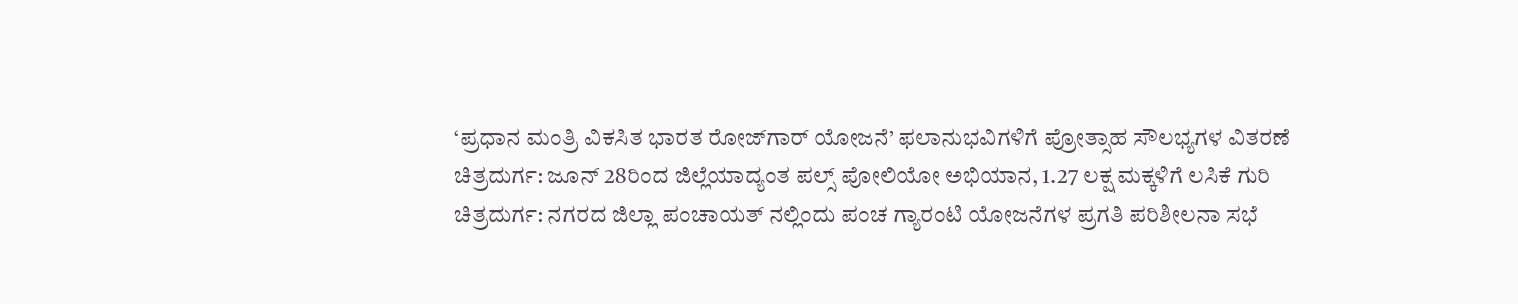‘ಪ್ರಧಾನ ಮಂತ್ರಿ ವಿಕಸಿತ ಭಾರತ ರೋಜ್‌ಗಾರ್ ಯೋಜನೆ’ ಫಲಾನುಭವಿಗಳಿಗೆ ಪ್ರೋತ್ಸಾಹ ಸೌಲಭ್ಯಗಳ ವಿತರಣೆ
ಚಿತ್ರದುರ್ಗ: ಜೂನ್ 28ರಿಂದ ಜಿಲ್ಲೆಯಾದ್ಯಂತ ಪಲ್ಸ್ ಪೋಲಿಯೋ ಅಭಿಯಾನ, 1.27 ಲಕ್ಷ ಮಕ್ಕಳಿಗೆ ಲಸಿಕೆ ಗುರಿ
ಚಿತ್ರದುರ್ಗ: ನಗರದ ಜಿಲ್ಲಾ‌‌ ಪಂಚಾಯತ್ ನಲ್ಲಿಂದು ಪಂಚ ಗ್ಯಾರಂಟಿ ಯೋಜನೆಗಳ ಪ್ರಗತಿ ಪರಿಶೀಲನಾ ಸಭೆ